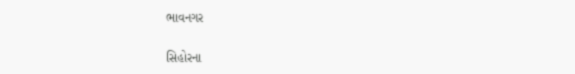ભાવનગર

સિહોરના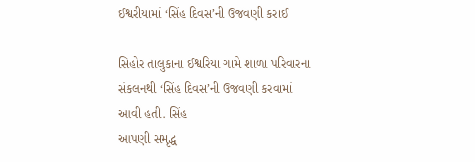ઈશ્વરીયામાં ‘સિંહ દિવસ’ની ઉજવણી કરાઈ

સિહોર તાલુકાના ઈશ્વરિયા ગામે શાળા પરિવારના સંકલનથી ‘સિંહ દિવસ’ની ઉજવણી કરવામાં આવી હતી. સિંહ
આપણી સમૃદ્ધ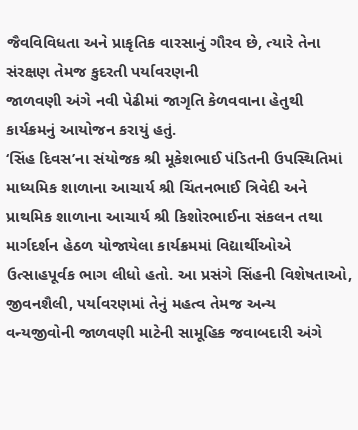જૈવવિવિધતા અને પ્રાકૃતિક વારસાનું ગૌરવ છે, ત્યારે તેના સંરક્ષણ તેમજ કુદરતી પર્યાવરણની
જાળવણી અંગે નવી પેઢીમાં જાગૃતિ કેળવવાના હેતુથી કાર્યક્રમનું આયોજન કરાયું હતું.
‘સિંહ દિવસ’ના સંયોજક શ્રી મૂકેશભાઈ પંડિતની ઉપસ્થિતિમાં માધ્યમિક શાળાના આચાર્ય શ્રી ચિંતનભાઈ ત્રિવેદી અને
પ્રાથમિક શાળાના આચાર્ય શ્રી કિશોરભાઈના સંકલન તથા માર્ગદર્શન હેઠળ યોજાયેલા કાર્યક્રમમાં વિદ્યાર્થીઓએ
ઉત્સાહપૂર્વક ભાગ લીધો હતો. આ પ્રસંગે સિંહની વિશેષતાઓ, જીવનશૈલી, પર્યાવરણમાં તેનું મહત્વ તેમજ અન્ય
વન્યજીવોની જાળવણી માટેની સામૂહિક જવાબદારી અંગે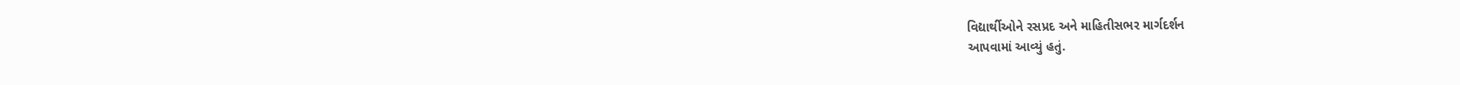વિદ્યાર્થીઓને રસપ્રદ અને માહિતીસભર માર્ગદર્શન
આપવામાં આવ્યું હતું.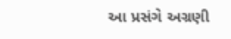આ પ્રસંગે અગ્રણી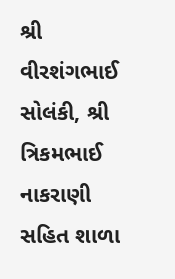શ્રી વીરશંગભાઈ સોલંકી, શ્રી ત્રિકમભાઈ નાકરાણી સહિત શાળા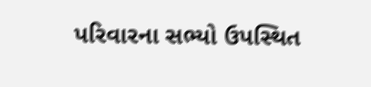પરિવારના સભ્યો ઉપસ્થિત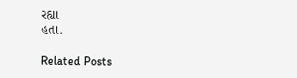રહ્યા
હતા.

Related Posts